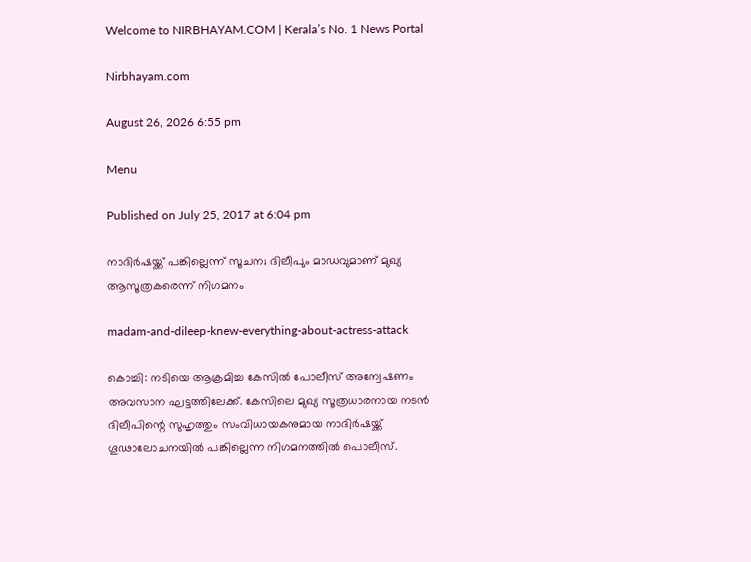Welcome to NIRBHAYAM.COM | Kerala’s No. 1 News Portal

Nirbhayam.com

August 26, 2026 6:55 pm

Menu

Published on July 25, 2017 at 6:04 pm

നാദിര്‍ഷയ്ക്ക് പങ്കില്ലെന്ന് സൂചന; ദിലീപും മാഡവുമാണ് മുഖ്യ ആസൂത്രകരെന്ന് നിഗമനം

madam-and-dileep-knew-everything-about-actress-attack

കൊച്ചി: നടിയെ ആക്രമിച്ച കേസില്‍ പോലീസ് അന്വേഷണം അവസാന ഘട്ടത്തിലേക്ക്. കേസിലെ മുഖ്യ സൂത്രധാരനായ നടന്‍ ദിലീപിന്റെ സുഹൃത്തും സംവിധായകനുമായ നാദിര്‍ഷയ്ക്ക് ഗൂഢാലോചനയില്‍ പങ്കില്ലെന്ന നിഗമനത്തില്‍ പൊലീസ്.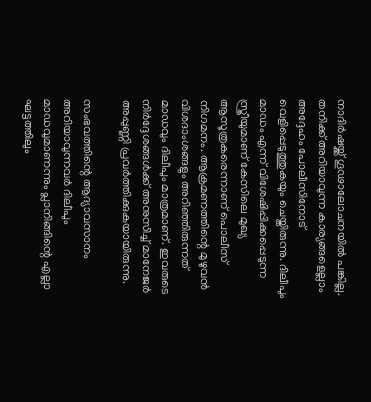നാദിര്‍ഷയ്ക്ക് ഗൂഢാലോചനയില്‍ പങ്കില്ല. തനിക്ക് അറിയാവുന്ന കാര്യങ്ങളെല്ലാം അദ്ദേഹം പോലീസിനോട് വെളിപ്പെടുത്തുകയും ചെയ്തിരുന്നു. ദിലീപും മാഡം എന്ന് വിശേഷിപ്പിക്കപ്പെടുന്ന സ്ത്രീയുമാണ് കേസിലെ മുഖ്യ ആസൂത്രകരെന്നാണ് പൊലീസ് നിഗമനം. ആക്രമണത്തിന്റെ മുഴുവന്‍ വിശദാംശങ്ങളും അറിഞ്ഞിരുന്നത് മാഡവും ദിലീപും മാത്രമാണ്. ഇവരുടെ നിര്‍ദ്ദേശങ്ങള്‍ക്ക് അനുസിച്ച് മാനേജര്‍ അപ്പുണ്ണി പ്രവര്‍ത്തിക്കുകയായിരുന്നു.

സംഭവത്തിന്റെ ആദ്യാവസാനം അറിയാവുന്നവര്‍ ദിലീപും മാഡവുമാണന്നും പ്ലാനിങ്ങിന്റെ എല്ലാ ഘട്ടത്തിലും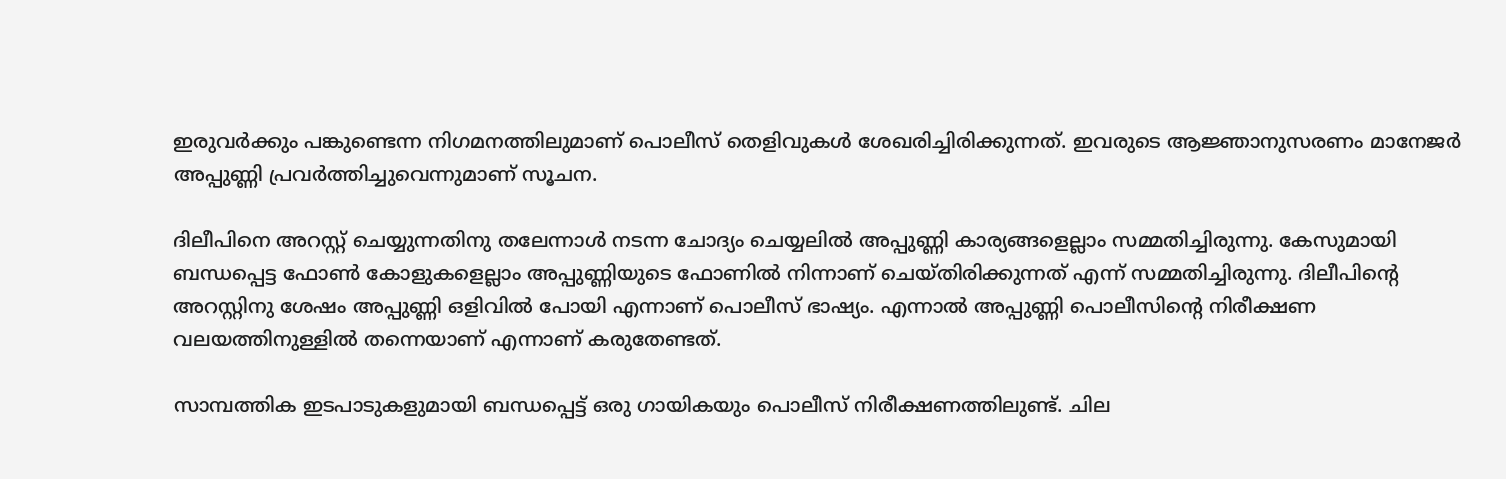ഇരുവര്‍ക്കും പങ്കുണ്ടെന്ന നിഗമനത്തിലുമാണ് പൊലീസ് തെളിവുകള്‍ ശേഖരിച്ചിരിക്കുന്നത്. ഇവരുടെ ആജ്ഞാനുസരണം മാനേജര്‍ അപ്പുണ്ണി പ്രവര്‍ത്തിച്ചുവെന്നുമാണ് സൂചന.

ദിലീപിനെ അറസ്റ്റ് ചെയ്യുന്നതിനു തലേന്നാള്‍ നടന്ന ചോദ്യം ചെയ്യലില്‍ അപ്പുണ്ണി കാര്യങ്ങളെല്ലാം സമ്മതിച്ചിരുന്നു. കേസുമായി ബന്ധപ്പെട്ട ഫോണ്‍ കോളുകളെല്ലാം അപ്പുണ്ണിയുടെ ഫോണില്‍ നിന്നാണ് ചെയ്തിരിക്കുന്നത് എന്ന് സമ്മതിച്ചിരുന്നു. ദിലീപിന്റെ അറസ്റ്റിനു ശേഷം അപ്പുണ്ണി ഒളിവില്‍ പോയി എന്നാണ് പൊലീസ് ഭാഷ്യം. എന്നാല്‍ അപ്പുണ്ണി പൊലീസിന്റെ നിരീക്ഷണ വലയത്തിനുള്ളില്‍ തന്നെയാണ് എന്നാണ് കരുതേണ്ടത്.

സാമ്പത്തിക ഇടപാടുകളുമായി ബന്ധപ്പെട്ട് ഒരു ഗായികയും പൊലീസ് നിരീക്ഷണത്തിലുണ്ട്. ചില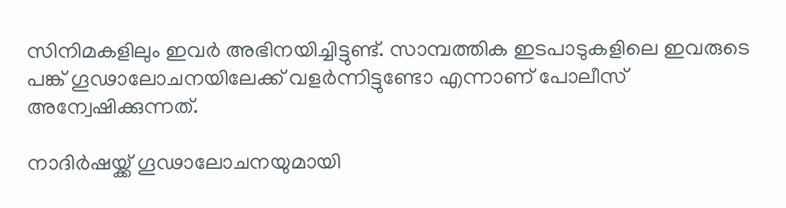സിനിമകളിലും ഇവര്‍ അഭിനയിച്ചിട്ടുണ്ട്. സാമ്പത്തിക ഇടപാടുകളിലെ ഇവരുടെ പങ്ക് ഗൂഢാലോചനയിലേക്ക് വളര്‍ന്നിട്ടുണ്ടോ എന്നാണ് പോലീസ് അന്വേഷിക്കുന്നത്.

നാദിര്‍ഷയ്ക്ക് ഗൂഢാലോചനയുമായി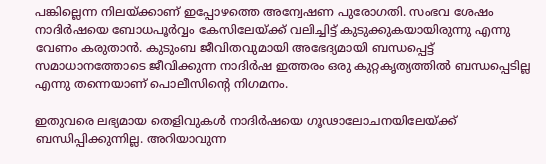പങ്കില്ലെന്ന നിലയ്ക്കാണ് ഇപ്പോഴത്തെ അന്വേഷണ പുരോഗതി. സംഭവ ശേഷം നാദിര്‍ഷയെ ബോധപൂര്‍വ്വം കേസിലേയ്ക്ക് വലിച്ചിട്ട് കുടുക്കുകയായിരുന്നു എന്നു വേണം കരുതാന്‍. കുടുംബ ജീവിതവുമായി അഭേദ്യമായി ബന്ധപ്പെട്ട് സമാധാനത്തോടെ ജീവിക്കുന്ന നാദിര്‍ഷ ഇത്തരം ഒരു കുറ്റകൃത്യത്തില്‍ ബന്ധപ്പെടില്ല എന്നു തന്നെയാണ് പൊലീസിന്റെ നിഗമനം.

ഇതുവരെ ലഭ്യമായ തെളിവുകള്‍ നാദിര്‍ഷയെ ഗൂഢാലോചനയിലേയ്ക്ക് ബന്ധിപ്പിക്കുന്നില്ല. അറിയാവുന്ന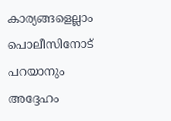കാര്യങ്ങളെല്ലാം പൊലീസിനോട് പറയാനും അദ്ദേഹം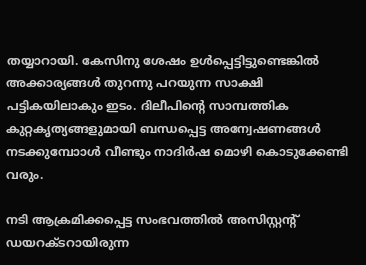തയ്യാറായി. കേസിനു ശേഷം ഉള്‍പ്പെട്ടിട്ടുണ്ടെങ്കില്‍ അക്കാര്യങ്ങള്‍ തുറന്നു പറയുന്ന സാക്ഷി പട്ടികയിലാകും ഇടം. ദിലീപിന്റെ സാമ്പത്തിക കുറ്റകൃത്യങ്ങളുമായി ബന്ധപ്പെട്ട അന്വേഷണങ്ങള്‍ നടക്കുമ്പോാള്‍ വീണ്ടും നാദിര്‍ഷ മൊഴി കൊടുക്കേണ്ടി വരും.

നടി ആക്രമിക്കപ്പെട്ട സംഭവത്തില്‍ അസിസ്റ്റന്റ് ഡയറക്ടറായിരുന്ന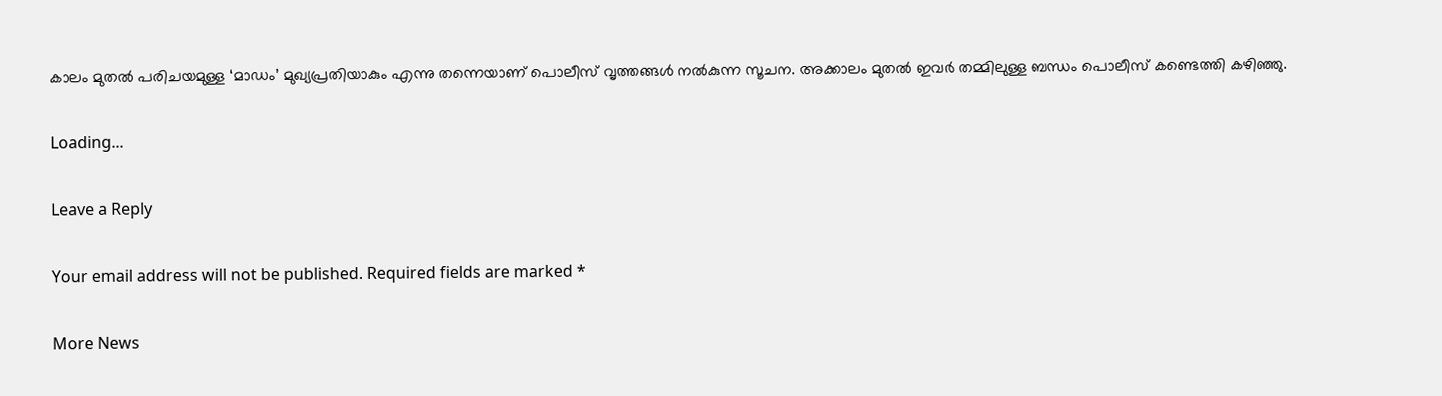കാലം മുതല്‍ പരിചയമുള്ള ‘മാഡം’ മുഖ്യപ്രതിയാകും എന്നു തന്നെയാണ് പൊലീസ് വൃത്തങ്ങള്‍ നല്‍കുന്ന സൂചന. അക്കാലം മുതല്‍ ഇവര്‍ തമ്മിലുള്ള ബന്ധം പൊലീസ് കണ്ടെത്തി കഴിഞ്ഞു.

Loading...

Leave a Reply

Your email address will not be published. Required fields are marked *

More News